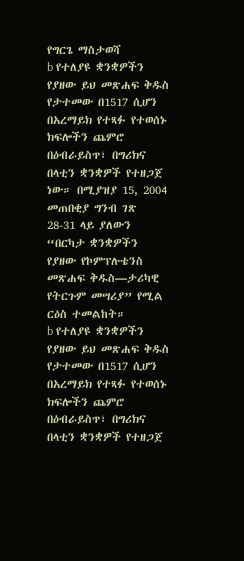የግርጌ ማስታወሻ
b የተለያዩ ቋንቋዎችን የያዘው ይህ መጽሐፍ ቅዱስ የታተመው በ1517 ሲሆን በአረማይክ የተጻፉ የተወሰኑ ክፍሎችን ጨምሮ በዕብራይስጥ፣ በግሪክና በላቲን ቋንቋዎች የተዘጋጀ ነው። በሚያዝያ 15, 2004 መጠበቂያ ግንብ ገጽ 28-31 ላይ ያለውን “በርካታ ቋንቋዎችን የያዘው የኮምፕሉቴንስ መጽሐፍ ቅዱስ—ታሪካዊ የትርጉም መሣሪያ” የሚል ርዕስ ተመልከት።
b የተለያዩ ቋንቋዎችን የያዘው ይህ መጽሐፍ ቅዱስ የታተመው በ1517 ሲሆን በአረማይክ የተጻፉ የተወሰኑ ክፍሎችን ጨምሮ በዕብራይስጥ፣ በግሪክና በላቲን ቋንቋዎች የተዘጋጀ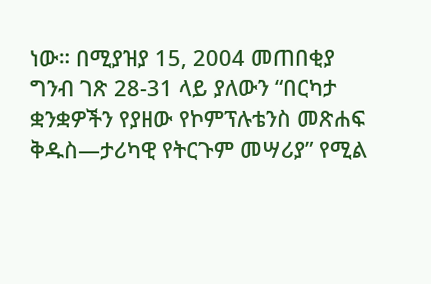ነው። በሚያዝያ 15, 2004 መጠበቂያ ግንብ ገጽ 28-31 ላይ ያለውን “በርካታ ቋንቋዎችን የያዘው የኮምፕሉቴንስ መጽሐፍ ቅዱስ—ታሪካዊ የትርጉም መሣሪያ” የሚል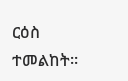ርዕስ ተመልከት።